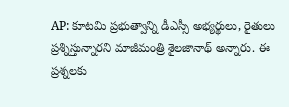AP: కూటమి ప్రభుత్వాన్ని డీఎస్సీ అభ్యర్థులు, రైతులు ప్రశ్నిస్తున్నారని మాజీమంత్రి శైలజానాథ్ అన్నారు. ఈ ప్రశ్నలకు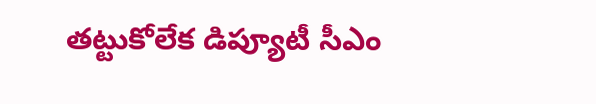తట్టుకోలేక డిప్యూటీ సీఎం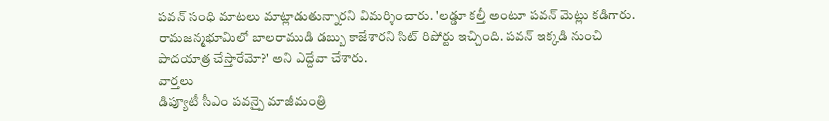పవన్ సంధి మాటలు మాట్లాడుతున్నారని విమర్శించారు. 'లడ్డూ కల్తీ అంటూ పవన్ మెట్లు కడిగారు. రామజన్మభూమిలో బాలరాముడి డబ్బు కాజేశారని సిట్ రిపోర్టు ఇచ్చింది. పవన్ ఇక్కడి నుంచి పాదయాత్ర చేస్తారేమో?' అని ఎద్దేవా చేశారు.
వార్తలు
డిప్యూటీ సీఎం పవన్పై మాజీమంత్రి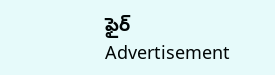ఫైర్
Advertisement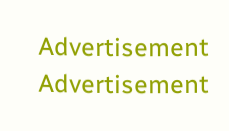Advertisement
Advertisement